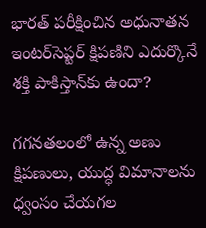భారత్ పరీక్షించిన అధునాతన ఇంటర్‌సెప్టర్ క్షిపణిని ఎదుర్కొనే శక్తి పాకిస్తాన్‌కు ఉందా?

గగనతలంలో ఉన్న అణు క్షిపణులు, యుద్ధ విమానాలను ధ్వంసం చేయగల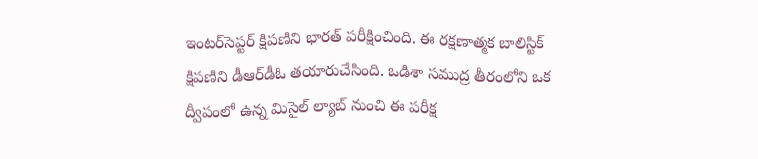ఇంటర్‌సెప్టర్ క్షిపణిని భారత్ పరీక్షించింది. ఈ రక్షణాత్మక బాలిస్టిక్ క్షిపణిని డీఆర్‌డీఓ తయారుచేసింది. ఒడిశా సముద్ర తీరంలోని ఒక ద్వీపంలో ఉన్న మిసైల్ ల్యాబ్ నుంచి ఈ పరీక్ష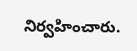నిర్వహించారు.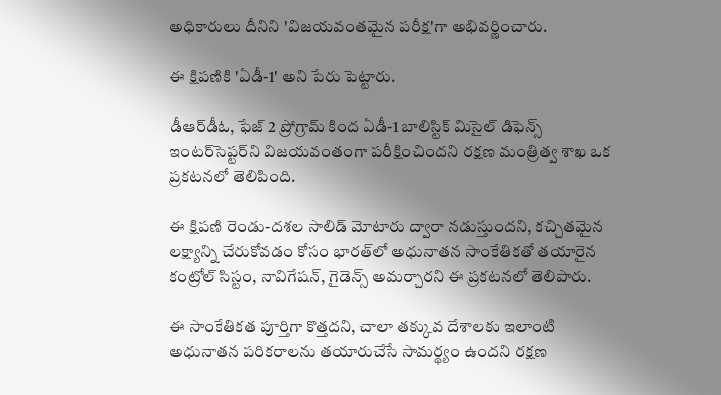అధికారులు దీనిని 'విజయవంతమైన పరీక్ష'గా అభివర్ణించారు.

ఈ క్షిపణికి 'ఏడీ-1' అని పేరు పెట్టారు.

డీఆర్‌డీఓ, ఫేజ్ 2 ప్రోగ్రామ్ కింద ఏడీ-1 బాలిస్టిక్ మిసైల్ డిఫెన్స్ ఇంటర్‌సెప్టర్‌ని విజయవంతంగా పరీక్షించిందని రక్షణ మంత్రిత్వ శాఖ ఒక ప్రకటనలో తెలిపింది.

ఈ క్షిపణి రెండు-దశల సాలిడ్ మోటారు ద్వారా నడుస్తుందని, కచ్చితమైన లక్ష్యాన్ని చేరుకోవడం కోసం భారత్‌లో అధునాతన సాంకేతికతో తయారైన కంట్రోల్ సిస్టం, నావిగేషన్, గైడెన్స్ అమర్చారని ఈ ప్రకటనలో తెలిపారు.

ఈ సాంకేతికత పూర్తిగా కొత్తదని, చాలా తక్కువ దేశాలకు ఇలాంటి అధునాతన పరికరాలను తయారుచేసే సామర్థ్యం ఉందని రక్షణ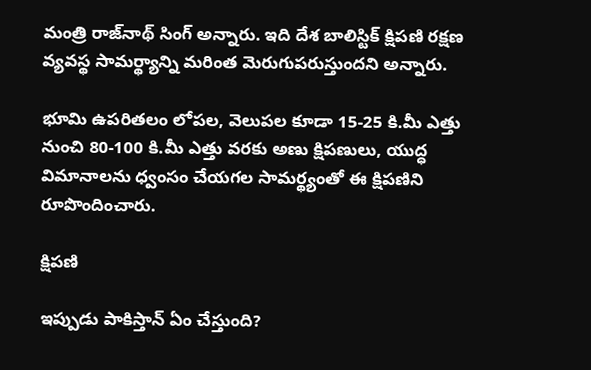మంత్రి రాజ్‌నాథ్ సింగ్ అన్నారు. ఇది దేశ బాలిస్టిక్ క్షిపణి రక్షణ వ్యవస్థ సామర్థ్యాన్ని మరింత మెరుగుపరుస్తుందని అన్నారు.

భూమి ఉపరితలం లోపల, వెలుపల కూడా 15-25 కి.మీ ఎత్తు నుంచి 80-100 కి.మీ ఎత్తు వరకు అణు క్షిపణులు, యుద్ధ విమానాలను ధ్వంసం చేయగల సామర్థ్యంతో ఈ క్షిపణిని రూపొందించారు.

క్షిపణి

ఇప్పుడు పాకిస్తాన్ ఏం చేస్తుంది?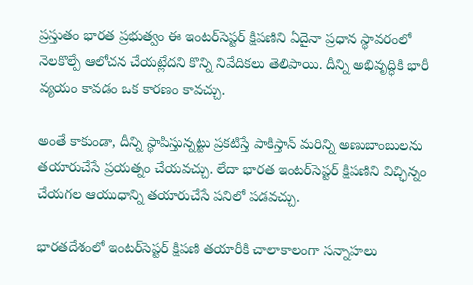ప్రస్తుతం భారత ప్రభుత్వం ఈ ఇంటర్‌సెప్టర్ క్షిపణిని ఏదైనా ప్రధాన స్థావరంలో నెలకొల్పే ఆలోచన చేయట్లేదని కొన్ని నివేదికలు తెలిపాయి. దీన్ని అభివృద్ధికి భారీ వ్యయం కావడం ఒక కారణం కావచ్చు.

అంతే కాకుండా, దీన్ని స్థాపిస్తున్నట్టు ప్రకటిస్తే పాకిస్తాన్ మరిన్ని అణుబాంబులను తయారుచేసే ప్రయత్నం చేయవచ్చు. లేదా భారత ఇంటర్‌సెప్టర్ క్షిపణిని విచ్ఛిన్నం చేయగల ఆయుధాన్ని తయారుచేసే పనిలో పడవచ్చు.

భారతదేశంలో ఇంటర్‌సెప్టర్ క్షిపణి తయారీకి చాలాకాలంగా సన్నాహలు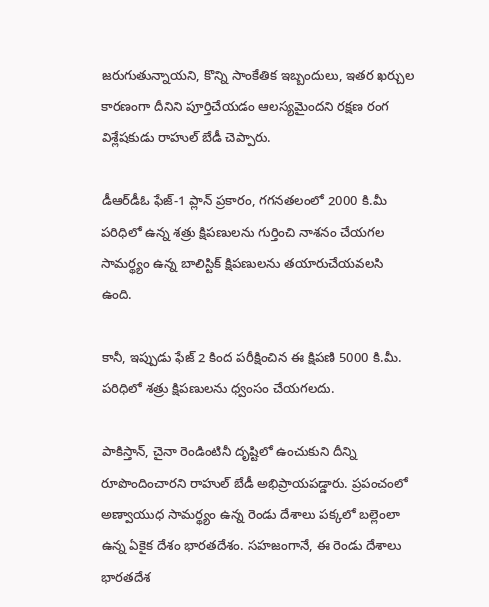జరుగుతున్నాయని, కొన్ని సాంకేతిక ఇబ్బందులు, ఇతర ఖర్చుల కారణంగా దీనిని పూర్తిచేయడం ఆలస్యమైందని రక్షణ రంగ విశ్లేషకుడు రాహుల్ బేడీ చెప్పారు.

డీఆర్‌డీఓ ఫేజ్-1 ప్లాన్ ప్రకారం, గగనతలంలో 2000 కి.మీ పరిధిలో ఉన్న శత్రు క్షిపణులను గుర్తించి నాశనం చేయగల సామర్థ్యం ఉన్న బాలిస్టిక్ క్షిపణులను తయారుచేయవలసి ఉంది.

కానీ, ఇప్పుడు ఫేజ్ 2 కింద పరీక్షించిన ఈ క్షిపణి 5000 కి.మీ. పరిధిలో శత్రు క్షిపణులను ధ్వంసం చేయగలదు.

పాకిస్తాన్, చైనా రెండింటినీ దృష్టిలో ఉంచుకుని దీన్ని రూపొందించారని రాహుల్‌ బేడీ అభిప్రాయపడ్డారు. ప్రపంచంలో అణ్వాయుధ సామర్థ్యం ఉన్న రెండు దేశాలు పక్కలో బల్లెంలా ఉన్న ఏకైక దేశం భారతదేశం. సహజంగానే, ఈ రెండు దేశాలు భారతదేశ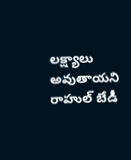లక్ష్యాలు అవుతాయని రాహుల్ బేడీ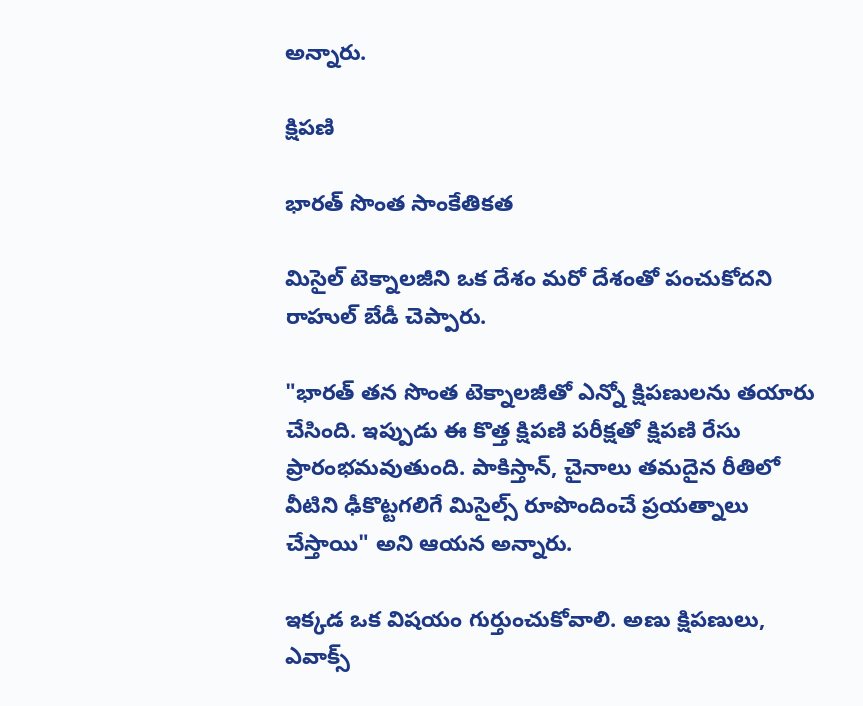అన్నారు.

క్షిపణి

భారత్ సొంత సాంకేతికత

మిసైల్ టెక్నాలజీని ఒక దేశం మరో దేశంతో పంచుకోదని రాహుల్ బేడీ చెప్పారు.

"భారత్ తన సొంత టెక్నాలజీతో ఎన్నో క్షిపణులను తయారు చేసింది. ఇప్పుడు ఈ కొత్త క్షిపణి పరీక్షతో క్షిపణి రేసు ప్రారంభమవుతుంది. పాకిస్తాన్, చైనాలు తమదైన రీతిలో వీటిని ఢీకొట్టగలిగే మిసైల్స్ రూపొందించే ప్రయత్నాలు చేస్తాయి" అని ఆయన అన్నారు.

ఇక్కడ ఒక విషయం గుర్తుంచుకోవాలి. అణు క్షిపణులు, ఎవాక్స్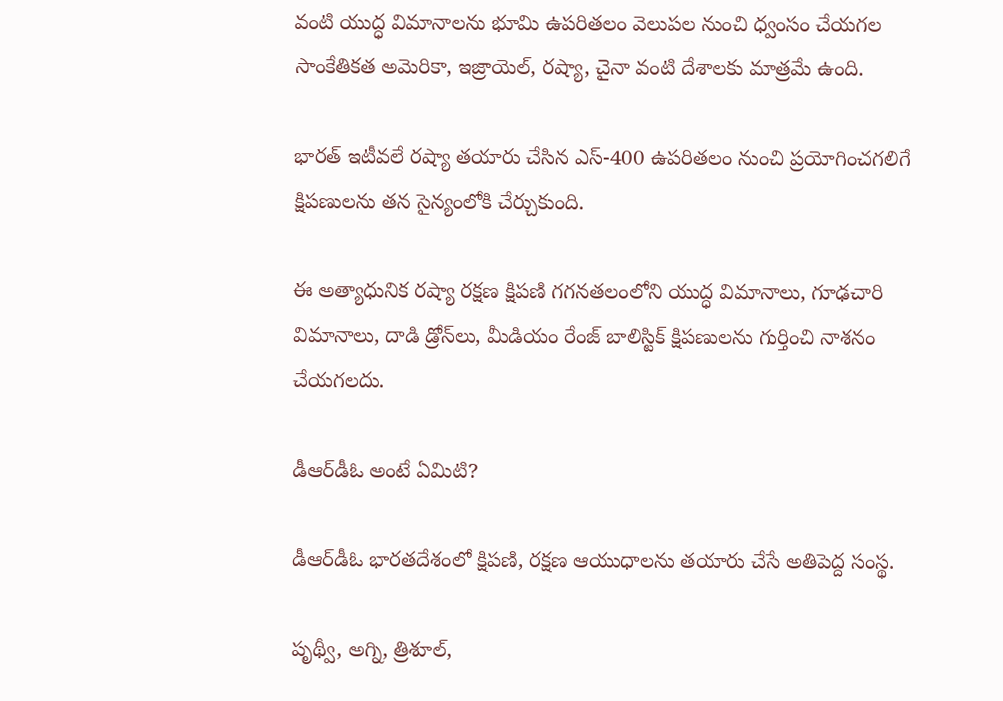వంటి యుద్ధ విమానాలను భూమి ఉపరితలం వెలుపల నుంచి ధ్వంసం చేయగల సాంకేతికత అమెరికా, ఇజ్రాయెల్, రష్యా, చైనా వంటి దేశాలకు మాత్రమే ఉంది.

భారత్ ఇటీవలే రష్యా తయారు చేసిన ఎస్-400 ఉపరితలం నుంచి ప్రయోగించగలిగే క్షిపణులను తన సైన్యంలోకి చేర్చుకుంది.

ఈ అత్యాధునిక రష్యా రక్షణ క్షిపణి గగనతలంలోని యుద్ధ విమానాలు, గూఢచారి విమానాలు, దాడి డ్రోన్‌లు, మీడియం రేంజ్ బాలిస్టిక్ క్షిపణులను గుర్తించి నాశనం చేయగలదు.

డీఆర్‌డీఓ అంటే ఏమిటి?

డీఆర్‌డీఓ భారతదేశంలో క్షిపణి, రక్షణ ఆయుధాలను తయారు చేసే అతిపెద్ద సంస్థ.

పృథ్వీ, అగ్ని, త్రిశూల్,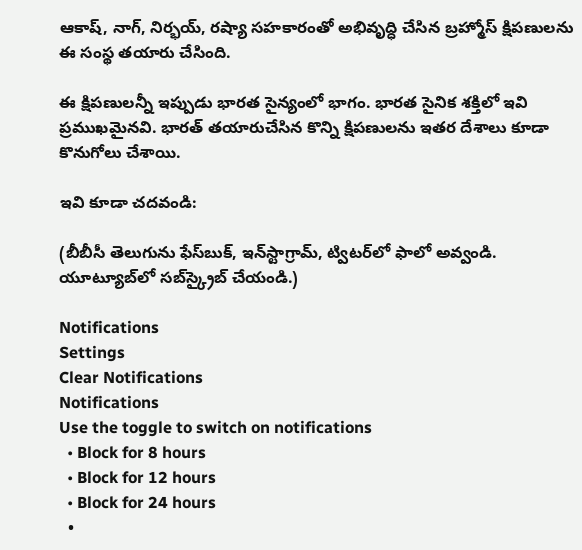ఆకాష్, నాగ్, నిర్భయ్, రష్యా సహకారంతో అభివృద్ధి చేసిన బ్రహ్మోస్ క్షిపణులను ఈ సంస్థ తయారు చేసింది.

ఈ క్షిపణులన్నీ ఇప్పుడు భారత సైన్యంలో భాగం. భారత సైనిక శక్తిలో ఇవి ప్రముఖమైనవి. భారత్ తయారుచేసిన కొన్ని క్షిపణులను ఇతర దేశాలు కూడా కొనుగోలు చేశాయి.

ఇవి కూడా చదవండి:

(బీబీసీ తెలుగును ఫేస్‌బుక్, ఇన్‌స్టాగ్రామ్‌, ట్విటర్‌లో ఫాలో అవ్వండి. యూట్యూబ్‌లో సబ్‌స్క్రైబ్ చేయండి.)

Notifications
Settings
Clear Notifications
Notifications
Use the toggle to switch on notifications
  • Block for 8 hours
  • Block for 12 hours
  • Block for 24 hours
  •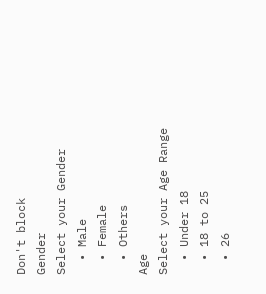Don't block
Gender
Select your Gender
  • Male
  • Female
  • Others
Age
Select your Age Range
  • Under 18
  • 18 to 25
  • 26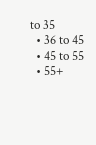to 35
  • 36 to 45
  • 45 to 55
  • 55+